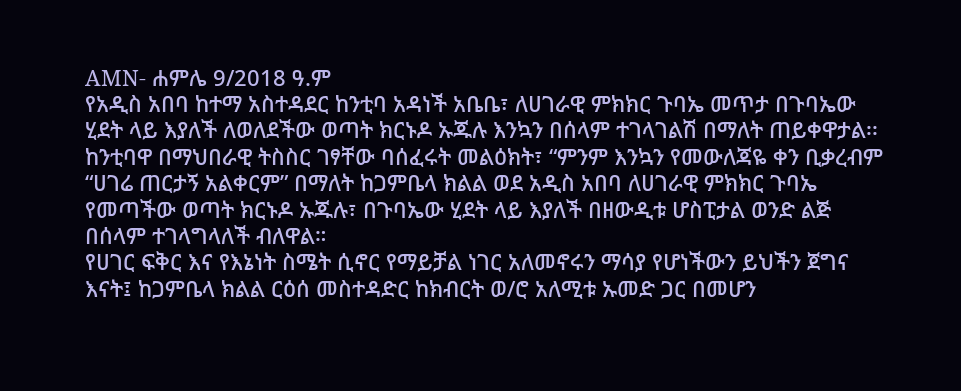AMN- ሐምሌ 9/2018 ዓ.ም
የአዲስ አበባ ከተማ አስተዳደር ከንቲባ አዳነች አቤቤ፣ ለሀገራዊ ምክክር ጉባኤ መጥታ በጉባኤው ሂደት ላይ እያለች ለወለደችው ወጣት ክርኑዶ ኡጁሉ እንኳን በሰላም ተገላገልሽ በማለት ጠይቀዋታል፡፡
ከንቲባዋ በማህበራዊ ትስስር ገፃቸው ባሰፈሩት መልዕክት፣ “ምንም እንኳን የመውለጃዬ ቀን ቢቃረብም “ሀገሬ ጠርታኝ አልቀርም” በማለት ከጋምቤላ ክልል ወደ አዲስ አበባ ለሀገራዊ ምክክር ጉባኤ የመጣችው ወጣት ክርኑዶ ኡጁሉ፣ በጉባኤው ሂደት ላይ እያለች በዘውዲቱ ሆስፒታል ወንድ ልጅ በሰላም ተገላግላለች ብለዋል።
የሀገር ፍቅር እና የእኔነት ስሜት ሲኖር የማይቻል ነገር አለመኖሩን ማሳያ የሆነችውን ይህችን ጀግና እናት፤ ከጋምቤላ ክልል ርዕሰ መስተዳድር ከክብርት ወ/ሮ አለሚቱ ኡመድ ጋር በመሆን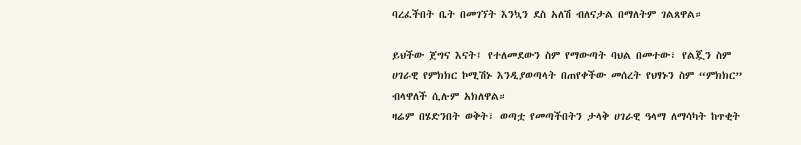ባረፈችበት ቤት በመገኘት እንኳን ደስ አለሽ ብለናታል በማለትም ገልጸዋል።

ይህችው ጀግና እናት፤ የተለመደውን ስም የማውጣት ባህል በመተው፣ የልጇን ስም ሀገራዊ የምክክር ኮሚሽኑ እንዲያወጣላት በጠየቀችው መሰረት የህፃኑን ስም “ምክክር” ብላዋለች ሲሉም አክለዋል።
ዛሬም በሄድንበት ወቅት፣ ወጣቷ የመጣችበትን ታላቅ ሀገራዊ ዓላማ ለማሳካት ከጥቂት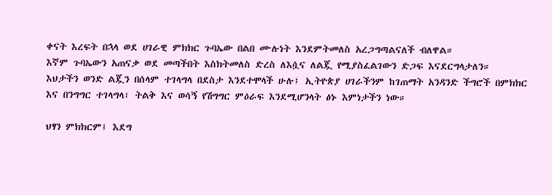ቀናት እረፍት በኋላ ወደ ሀገራዊ ምክክር ጉባኤው በልበ ሙሉነት እንደምትመለስ አረጋግጣልናለች ብለዋል።
እኛም ጉባኤውን አጠናቃ ወደ መጣችበት እስክትመለስ ድረስ ለእሷና ለልጇ የሚያስፈልገውን ድጋፍ እናደርግላታለን።
እህታችን ወንድ ልጇን በሰላም ተገላግላ በደስታ እንደተሞላች ሁሉ፤ ኢትዮጵያ ሀገራችንም ከገጠማት አንዳንድ ችግሮች በምክክር እና በንግግር ተገላግላ፣ ትልቅ እና ወሳኝ የሽግግር ምዕራፍ እንደሚሆንላት ፅኑ እምነታችን ነው።

ህፃን ምክክርም፤ እደግ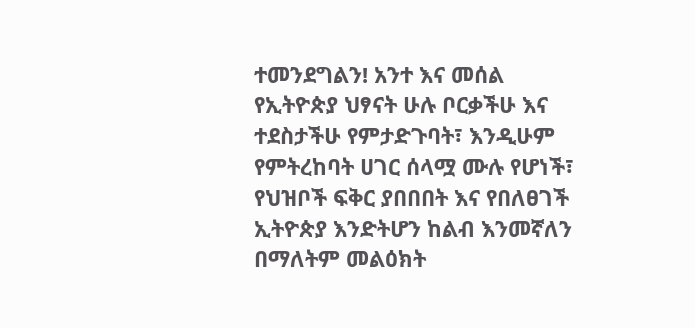ተመንደግልን! አንተ እና መሰል የኢትዮጵያ ህፃናት ሁሉ ቦርቃችሁ እና ተደስታችሁ የምታድጉባት፣ እንዲሁም የምትረከባት ሀገር ሰላሟ ሙሉ የሆነች፣ የህዝቦች ፍቅር ያበበበት እና የበለፀገች ኢትዮጵያ እንድትሆን ከልብ እንመኛለን በማለትም መልዕክት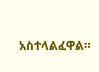አስተላልፈዋል።